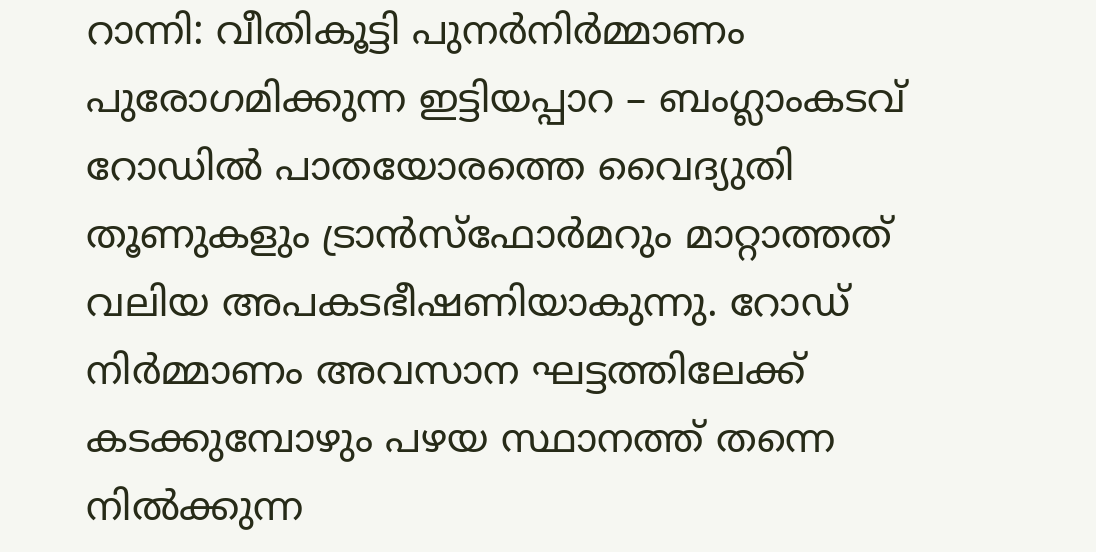റാന്നി: വീതികൂട്ടി പുനർനിർമ്മാണം പുരോഗമിക്കുന്ന ഇട്ടിയപ്പാറ – ബംഗ്ലാംകടവ് റോഡിൽ പാതയോരത്തെ വൈദ്യുതി തൂണുകളും ട്രാൻസ്ഫോർമറും മാറ്റാത്തത് വലിയ അപകടഭീഷണിയാകുന്നു. റോഡ് നിർമ്മാണം അവസാന ഘട്ടത്തിലേക്ക് കടക്കുമ്പോഴും പഴയ സ്ഥാനത്ത് തന്നെ നിൽക്കുന്ന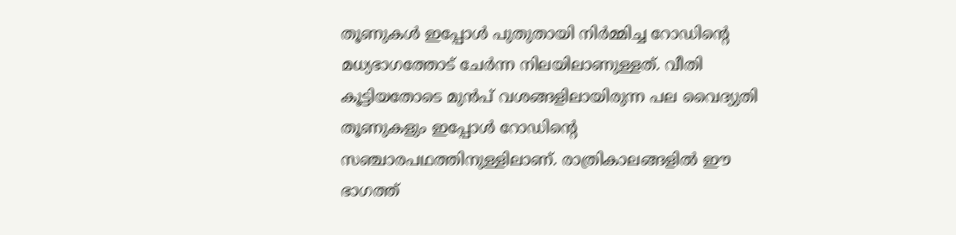തൂണുകൾ ഇപ്പോൾ പുതുതായി നിർമ്മിച്ച റോഡിന്റെ മധ്യഭാഗത്തോട് ചേർന്ന നിലയിലാണുള്ളത്. വീതി കൂട്ടിയതോടെ മുൻപ് വശങ്ങളിലായിരുന്ന പല വൈദ്യുതി തൂണുകളും ഇപ്പോൾ റോഡിന്റെ സഞ്ചാരപഥത്തിനുള്ളിലാണ്. രാത്രികാലങ്ങളിൽ ഈ ഭാഗത്ത്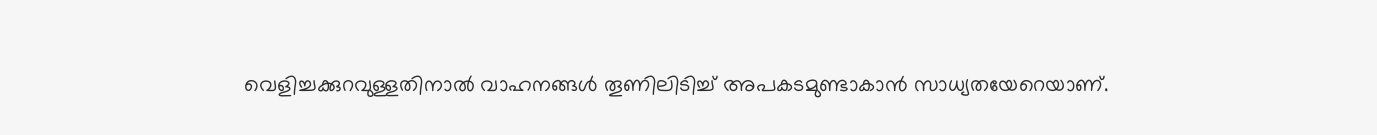വെളിച്ചക്കുറവുള്ളതിനാൽ വാഹനങ്ങൾ തൂണിലിടിച്ച് അപകടമുണ്ടാകാൻ സാധ്യതയേറെയാണ്.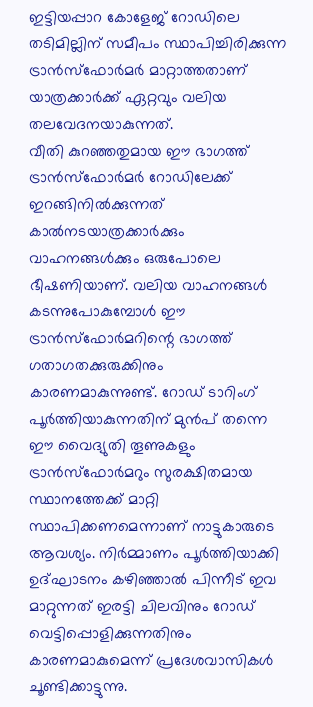ഇട്ടിയപ്പാറ കോളേജ് റോഡിലെ തടിമില്ലിന് സമീപം സ്ഥാപിച്ചിരിക്കുന്ന ട്രാൻസ്ഫോർമർ മാറ്റാത്തതാണ് യാത്രക്കാർക്ക് ഏറ്റവും വലിയ തലവേദനയാകുന്നത്.
വീതി കുറഞ്ഞതുമായ ഈ ഭാഗത്ത് ട്രാൻസ്ഫോർമർ റോഡിലേക്ക് ഇറങ്ങിനിൽക്കുന്നത് കാൽനടയാത്രക്കാർക്കും വാഹനങ്ങൾക്കും ഒരുപോലെ ഭീഷണിയാണ്. വലിയ വാഹനങ്ങൾ കടന്നുപോകുമ്പോൾ ഈ ട്രാൻസ്ഫോർമറിന്റെ ഭാഗത്ത് ഗതാഗതക്കുരുക്കിനും കാരണമാകുന്നുണ്ട്. റോഡ് ടാറിംഗ് പൂർത്തിയാകുന്നതിന് മുൻപ് തന്നെ ഈ വൈദ്യുതി തൂണുകളും ട്രാൻസ്ഫോർമറും സുരക്ഷിതമായ സ്ഥാനത്തേക്ക് മാറ്റി സ്ഥാപിക്കണമെന്നാണ് നാട്ടുകാരുടെ ആവശ്യം. നിർമ്മാണം പൂർത്തിയാക്കി ഉദ്ഘാടനം കഴിഞ്ഞാൽ പിന്നീട് ഇവ മാറ്റുന്നത് ഇരട്ടി ചിലവിനും റോഡ് വെട്ടിപ്പൊളിക്കുന്നതിനും കാരണമാകുമെന്ന് പ്രദേശവാസികൾ ചൂണ്ടിക്കാട്ടുന്നു.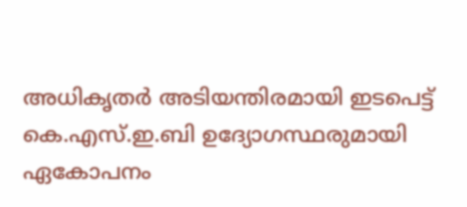അധികൃതർ അടിയന്തിരമായി ഇടപെട്ട് കെ.എസ്.ഇ.ബി ഉദ്യോഗസ്ഥരുമായി ഏകോപനം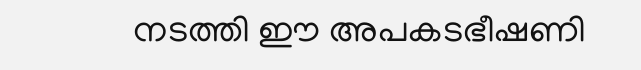നടത്തി ഈ അപകടഭീഷണി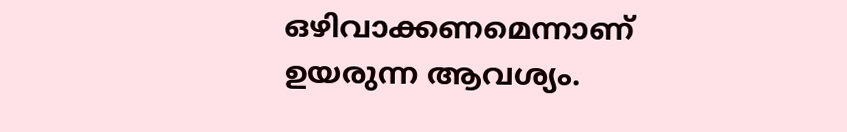ഒഴിവാക്കണമെന്നാണ് ഉയരുന്ന ആവശ്യം.